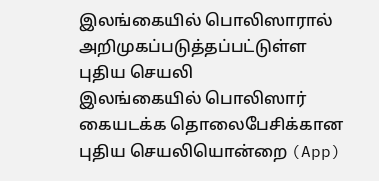இலங்கையில் பொலிஸாரால் அறிமுகப்படுத்தப்பட்டுள்ள புதிய செயலி
இலங்கையில் பொலிஸார் கையடக்க தொலைபேசிக்கான புதிய செயலியொன்றை (App)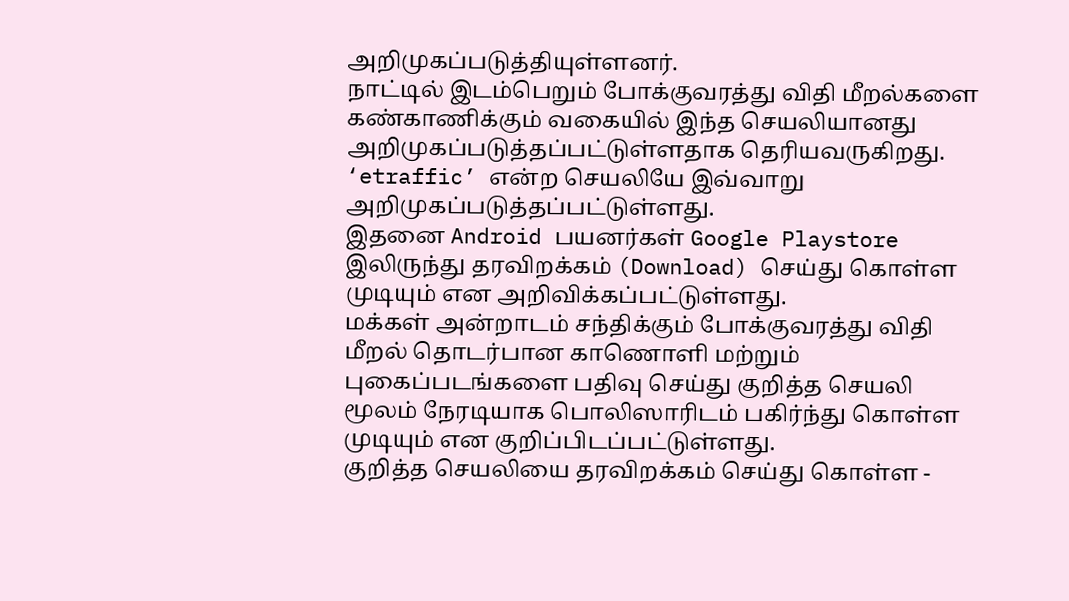அறிமுகப்படுத்தியுள்ளனர்.
நாட்டில் இடம்பெறும் போக்குவரத்து விதி மீறல்களை கண்காணிக்கும் வகையில் இந்த செயலியானது அறிமுகப்படுத்தப்பட்டுள்ளதாக தெரியவருகிறது.
‘etraffic’ என்ற செயலியே இவ்வாறு அறிமுகப்படுத்தப்பட்டுள்ளது.
இதனை Android பயனர்கள் Google Playstore இலிருந்து தரவிறக்கம் (Download) செய்து கொள்ள முடியும் என அறிவிக்கப்பட்டுள்ளது.
மக்கள் அன்றாடம் சந்திக்கும் போக்குவரத்து விதி மீறல் தொடர்பான காணொளி மற்றும் புகைப்படங்களை பதிவு செய்து குறித்த செயலி மூலம் நேரடியாக பொலிஸாரிடம் பகிர்ந்து கொள்ள முடியும் என குறிப்பிடப்பட்டுள்ளது.
குறித்த செயலியை தரவிறக்கம் செய்து கொள்ள -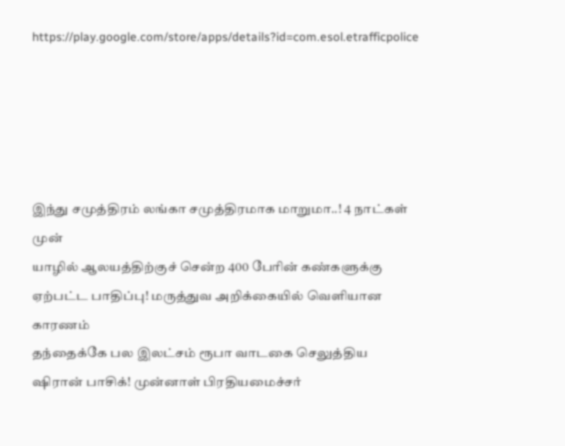https://play.google.com/store/apps/details?id=com.esol.etrafficpolice





இந்து சமுத்திரம் லங்கா சமுத்திரமாக மாறுமா..! 4 நாட்கள் முன்
யாழில் ஆலயத்திற்குச் சென்ற 400 பேரின் கண்களுக்கு ஏற்பட்ட பாதிப்பு! மருத்துவ அறிக்கையில் வெளியான காரணம்
தந்தைக்கே பல இலட்சம் ரூபா வாடகை செலுத்திய ஷிரான் பாசிக்! முன்னாள் பிரதியமைச்சர்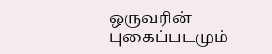ஒருவரின் புகைப்படமும்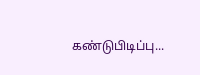கண்டுபிடிப்பு...